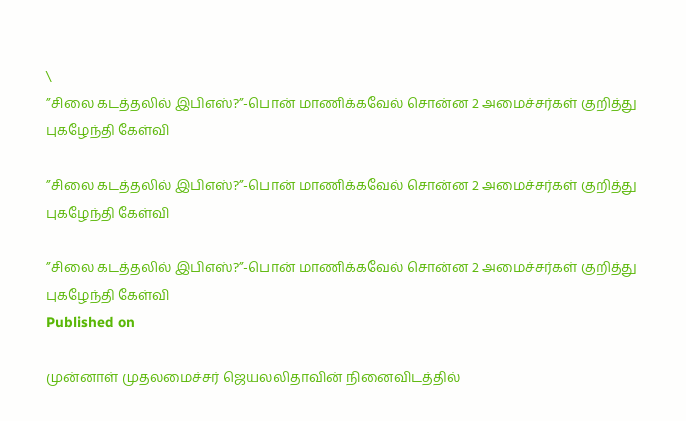\
”சிலை கடத்தலில் இபிஎஸ்?”-பொன் மாணிக்கவேல் சொன்ன 2 அமைச்சர்கள் குறித்து புகழேந்தி கேள்வி

”சிலை கடத்தலில் இபிஎஸ்?”-பொன் மாணிக்கவேல் சொன்ன 2 அமைச்சர்கள் குறித்து புகழேந்தி கேள்வி

”சிலை கடத்தலில் இபிஎஸ்?”-பொன் மாணிக்கவேல் சொன்ன 2 அமைச்சர்கள் குறித்து புகழேந்தி கேள்வி
Published on

முன்னாள் முதலமைச்சர் ஜெயலலிதாவின் நினைவிடத்தில்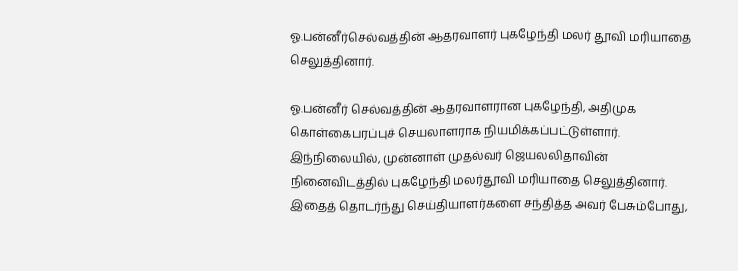ஓ.பன்னீர்செல்வத்தின் ஆதரவாளர் புகழேந்தி மலர் தூவி மரியாதை செலுத்தினார்.

ஓ.பன்னீர் செல்வத்தின் ஆதரவாளரான புகழேந்தி, அதிமுக கொள்கைபரப்புச் செயலாளராக நியமிக்கப்பட்டுள்ளார். இந்நிலையில், முன்னாள் முதல்வர் ஜெயலலிதாவின் நினைவிடத்தில் புகழேந்தி மலர்தூவி மரியாதை செலுத்தினார். இதைத் தொடர்ந்து செய்தியாளர்களை சந்தித்த அவர் பேசும்போது,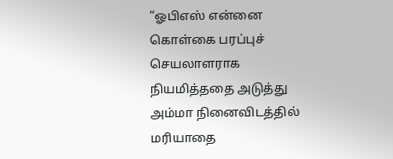“ஓபிஎஸ் என்னை கொள்கை பரப்புச் செயலாளராக நியமித்ததை அடுத்து அம்மா நினைவிடத்தில் மரியாதை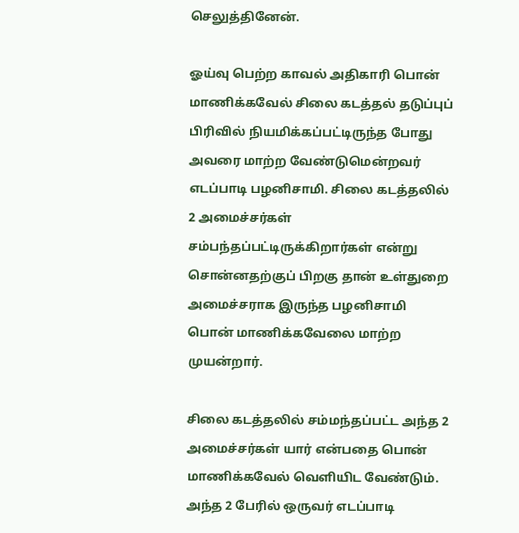செலுத்தினேன்.

ஓய்வு பெற்ற காவல் அதிகாரி பொன் மாணிக்கவேல் சிலை கடத்தல் தடுப்புப் பிரிவில் நியமிக்கப்பட்டிருந்த போது அவரை மாற்ற வேண்டுமென்றவர் எடப்பாடி பழனிசாமி. சிலை கடத்தலில் 2 அமைச்சர்கள் சம்பந்தப்பட்டிருக்கிறார்கள் என்று சொன்னதற்குப் பிறகு தான் உள்துறை அமைச்சராக இருந்த பழனிசாமி பொன் மாணிக்கவேலை மாற்ற முயன்றார்.

சிலை கடத்தலில் சம்மந்தப்பட்ட அந்த 2 அமைச்சர்கள் யார் என்பதை பொன் மாணிக்கவேல் வெளியிட வேண்டும். அந்த 2 பேரில் ஒருவர் எடப்பாடி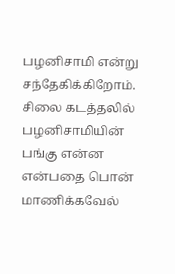பழனிசாமி என்று சந்தேகிக்கிறோம். சிலை கடத்தலில் பழனிசாமியின் பங்கு என்ன என்பதை பொன் மாணிக்கவேல்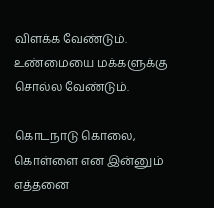விளக்க வேண்டும். உண்மையை மக்களுக்கு சொல்ல வேண்டும்.

கொடநாடு கொலை, கொள்ளை என இன்னும் எத்தனை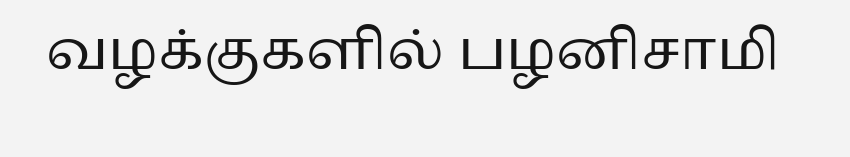வழக்குகளில் பழனிசாமி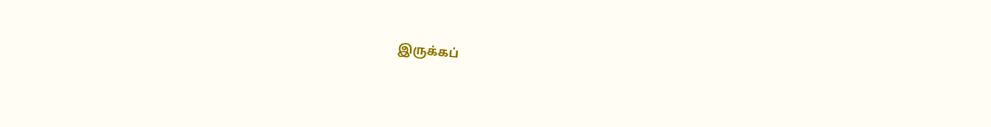இருக்கப்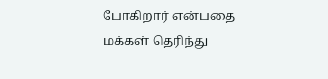போகிறார் என்பதை மக்கள் தெரிந்து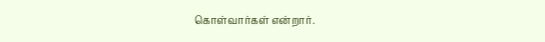கொள்வார்கள் என்றார்.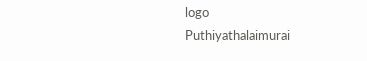logo
Puthiyathalaimurai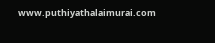www.puthiyathalaimurai.com